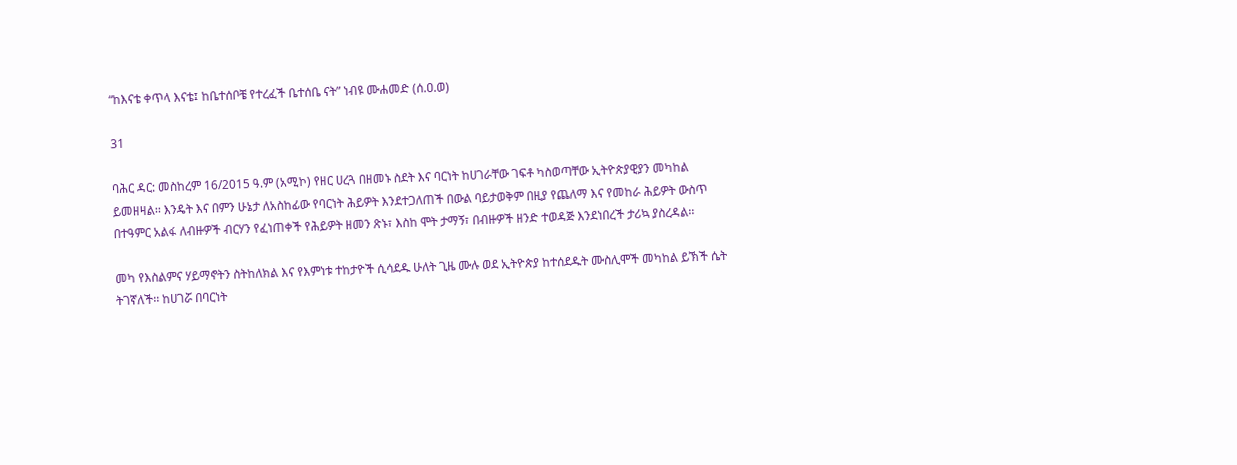“ከእናቴ ቀጥላ እናቴ፤ ከቤተሰቦቼ የተረፈች ቤተሰቤ ናት” ነብዩ ሙሐመድ (ሰ.ዐ.ወ)

31

ባሕር ዳር: መስከረም 16/2015 ዓ.ም (አሚኮ) የዘር ሀረጓ በዘመኑ ስደት እና ባርነት ከሀገራቸው ገፍቶ ካስወጣቸው ኢትዮጵያዊያን መካከል ይመዘዛል፡፡ እንዴት እና በምን ሁኔታ ለአስከፊው የባርነት ሕይዎት እንደተጋለጠች በውል ባይታወቅም በዚያ የጨለማ እና የመከራ ሕይዎት ውስጥ በተዓምር አልፋ ለብዙዎች ብርሃን የፈነጠቀች የሕይዎት ዘመን ጽኑ፣ እስከ ሞት ታማኝ፣ በብዙዎች ዘንድ ተወዳጅ እንደነበረች ታሪኳ ያስረዳል፡፡

መካ የእስልምና ሃይማኖትን ስትከለክል እና የእምነቱ ተከታዮች ሲሳደዱ ሁለት ጊዜ ሙሉ ወደ ኢትዮጵያ ከተሰደዱት ሙስሊሞች መካከል ይኽች ሴት ትገኛለች፡፡ ከሀገሯ በባርነት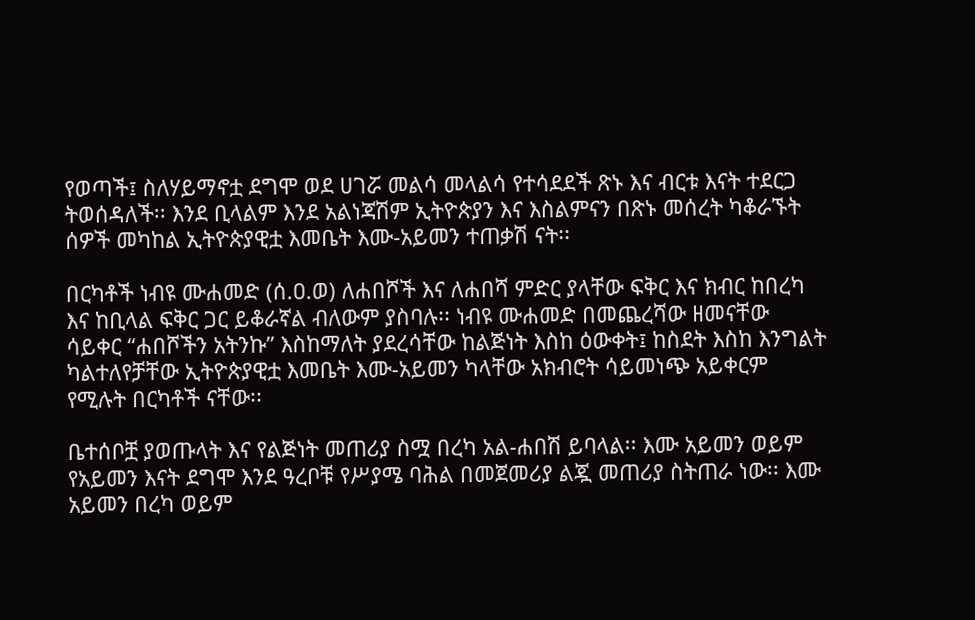የወጣች፤ ስለሃይማኖቷ ደግሞ ወደ ሀገሯ መልሳ መላልሳ የተሳደደች ጽኑ እና ብርቱ እናት ተደርጋ ትወሰዳለች፡፡ እንደ ቢላልም እንደ አልነጃሽም ኢትዮጵያን እና እስልምናን በጽኑ መሰረት ካቆራኙት ሰዎች መካከል ኢትዮጵያዊቷ እመቤት እሙ-አይመን ተጠቃሽ ናት፡፡

በርካቶች ነብዩ ሙሐመድ (ሰ.ዐ.ወ) ለሐበሾች እና ለሐበሻ ምድር ያላቸው ፍቅር እና ክብር ከበረካ እና ከቢላል ፍቅር ጋር ይቆራኛል ብለውም ያስባሉ፡፡ ነብዩ ሙሐመድ በመጨረሻው ዘመናቸው ሳይቀር “ሐበሾችን አትንኩ” እስከማለት ያደረሳቸው ከልጅነት እስከ ዕውቀት፤ ከስደት እስከ እንግልት ካልተለየቻቸው ኢትዮጵያዊቷ እመቤት እሙ-አይመን ካላቸው አክብሮት ሳይመነጭ አይቀርም የሚሉት በርካቶች ናቸው፡፡

ቤተሰቦቿ ያወጡላት እና የልጅነት መጠሪያ ስሟ በረካ አል-ሐበሽ ይባላል፡፡ እሙ አይመን ወይም የአይመን እናት ደግሞ እንደ ዓረቦቹ የሥያሜ ባሕል በመጀመሪያ ልጇ መጠሪያ ስትጠራ ነው፡፡ እሙ አይመን በረካ ወይም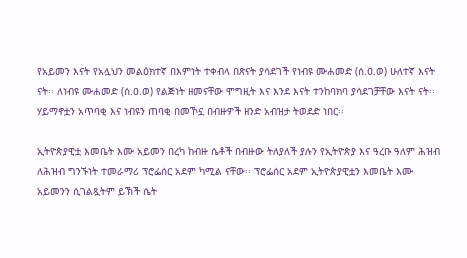የአይመን እናት የአሏህን መልዕክተኛ በእምነት ተቀብላ በጽናት ያሳደገች የነብዩ ሙሐመድ (ሰ.ዐ.ወ) ሁለተኛ እናት ናት፡፡ ለነብዩ ሙሐመድ (ሰ.ዐ.ወ) የልጅነት ዘመናቸው ሞግዚት እና እንደ እናት ተንከባክባ ያሳደገቻቸው እናት ናት፡፡ ሃይማኖቷን አጥባቂ እና ነብዩን ጠባቂ በመኾኗ በብዙዎች ዘንድ አብዝታ ትወደድ ነበር፡፡

ኢትዮጵያዊቷ እመቤት እሙ አይመን በረካ ከብዙ ሴቶች በብዙው ትለያለች ያሉን የኢትዮጵያ እና ዓረቡ ዓለም ሕዝብ ለሕዝብ ግንኙነት ተመራማሪ ፕሮፌሰር አደም ካሚል ናቸው፡፡ ፕሮፌሰር አደም ኢትዮጵያዊቷን እመቤት እሙ አይመንን ሲገልጿትም ይኽች ሴት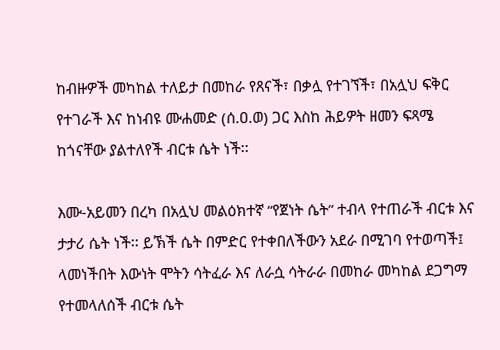ከብዙዎች መካከል ተለይታ በመከራ የጸናች፣ በቃሏ የተገኘች፣ በአሏህ ፍቅር የተገራች እና ከነብዩ ሙሐመድ (ሰ.ዐ.ወ) ጋር እስከ ሕይዎት ዘመን ፍጻሜ ከጎናቸው ያልተለየች ብርቱ ሴት ነች፡፡

እሙ-አይመን በረካ በአሏህ መልዕክተኛ “የጀነት ሴት” ተብላ የተጠራች ብርቱ እና ታታሪ ሴት ነች፡፡ ይኽች ሴት በምድር የተቀበለችውን አደራ በሚገባ የተወጣች፤ ላመነችበት እውነት ሞትን ሳትፈራ እና ለራሷ ሳትራራ በመከራ መካከል ደጋግማ የተመላለሰች ብርቱ ሴት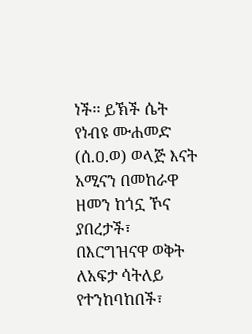ነች፡፡ ይኽች ሴት የነብዩ ሙሐመድ (ሰ.ዐ.ወ) ወላጅ እናት አሚናን በመከራዋ ዘመን ከጎኗ ኾና ያበረታች፣ በእርግዝናዋ ወቅት ለአፍታ ሳትለይ የተንከባከበች፣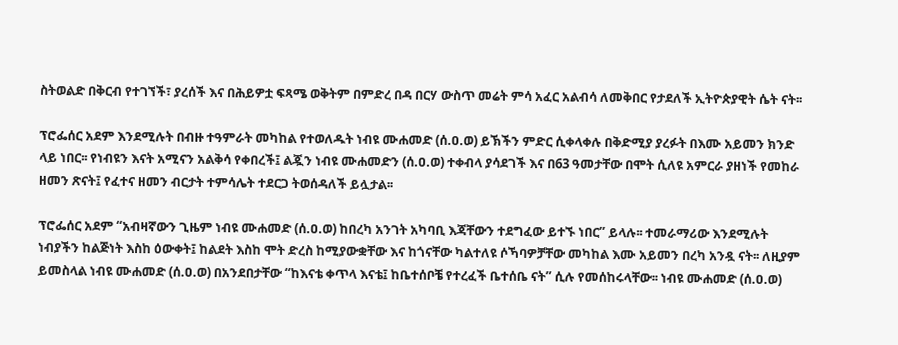ስትወልድ በቅርብ የተገኘች፣ ያረሰች እና በሕይዎቷ ፍጻሜ ወቅትም በምድረ በዳ በርሃ ውስጥ መሬት ምሳ አፈር አልብሳ ለመቅበር የታደለች ኢትዮጵያዊት ሴት ናት፡፡

ፕሮፌሰር አደም እንደሚሉት በብዙ ተዓምራት መካከል የተወለዱት ነብዩ ሙሐመድ (ሰ.ዐ.ወ) ይኽችን ምድር ሲቀላቀሉ በቅድሚያ ያረፉት በእሙ አይመን ክንድ ላይ ነበር፡፡ የነብዩን እናት አሚናን አልቅሳ የቀበረች፤ ልጇን ነብዩ ሙሐመድን (ሰ.ዐ.ወ) ተቀብላ ያሳደገች እና በ63 ዓመታቸው በሞት ሲለዩ አምርራ ያዘነች የመከራ ዘመን ጽናት፤ የፈተና ዘመን ብርታት ተምሳሌት ተደርጋ ትወሰዳለች ይሏታል፡፡

ፕሮፌሰር አደም “አብዛኛውን ጊዜም ነብዩ ሙሐመድ (ሰ.ዐ.ወ) ከበረካ አንገት አካባቢ እጃቸውን ተደግፈው ይተኙ ነበር” ይላሉ፡፡ ተመራማሪው እንደሚሉት ነብያችን ከልጅነት እስከ ዕውቀት፤ ከልደት እስከ ሞት ድረስ ከሚያውቋቸው እና ከጎናቸው ካልተለዩ ሶኻባዎቻቸው መካከል እሙ አይመን በረካ አንዷ ናት፡፡ ለዚያም ይመስላል ነብዩ ሙሐመድ (ሰ.ዐ.ወ) በአንደበታቸው “ከእናቴ ቀጥላ እናቴ፤ ከቤተሰቦቼ የተረፈች ቤተሰቤ ናት” ሲሉ የመሰከሩላቸው፡፡ ነብዩ ሙሐመድ (ሰ.ዐ.ወ)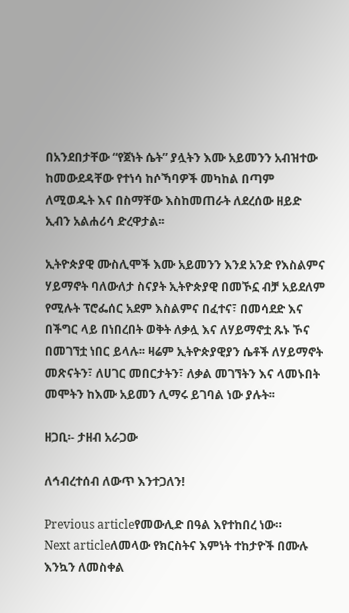በአንደበታቸው “የጀነት ሴት” ያሏትን እሙ አይመንን አብዝተው ከመውደዳቸው የተነሳ ከሶኻባዎች መካከል በጣም ለሚወዱት እና በስማቸው እስከመጠራት ለደረሰው ዘይድ ኢብን አልሐሪሳ ድረዋታል፡፡

ኢትዮጵያዊ ሙስሊሞች እሙ አይመንን እንደ አንድ የእስልምና ሃይማኖት ባለውለታ ስናያት ኢትዮጵያዊ በመኾኗ ብቻ አይደለም የሚሉት ፕሮፌሰር አደም እስልምና በፈተና፣ በመሳደድ እና በችግር ላይ በነበረበት ወቅት ለቃሏ እና ለሃይማኖቷ ጹኑ ኾና በመገኘቷ ነበር ይላሉ፡፡ ዛሬም ኢትዮጵያዊያን ሴቶች ለሃይማኖት መጽናትን፣ ለሀገር መበርታትን፣ ለቃል መገኘትን እና ላመኑበት መሞትን ከእሙ አይመን ሊማሩ ይገባል ነው ያሉት፡፡

ዘጋቢ፡- ታዘብ አራጋው

ለኅብረተሰብ ለውጥ እንተጋለን!

Previous articleየመውሊድ በዓል እየተከበረ ነው።
Next articleለመላው የክርስትና እምነት ተከታዮች በሙሉ እንኳን ለመስቀል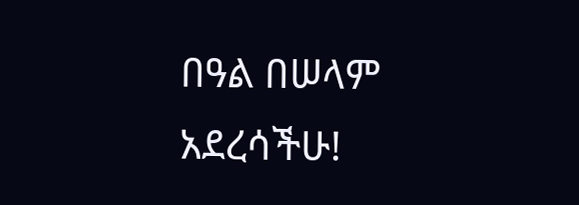በዓል በሠላም አደረሳችሁ!